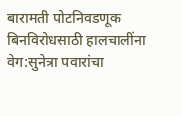बारामती पोटनिवडणूक बिनविरोधसाठी हालचालींना वेग:सुनेत्रा पवारांचा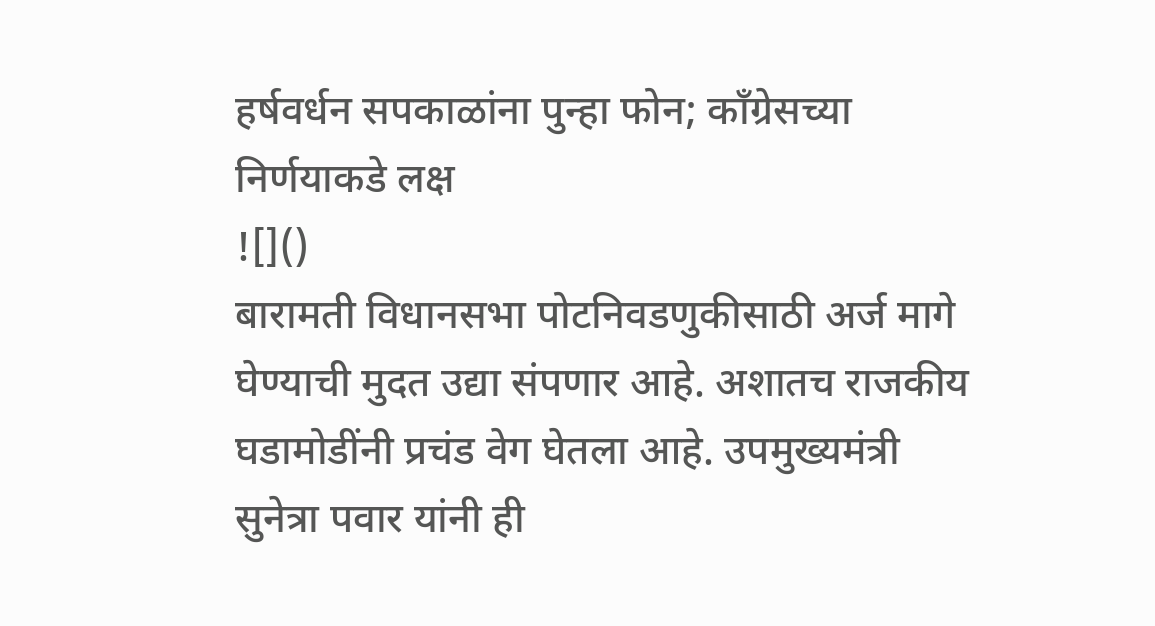हर्षवर्धन सपकाळांना पुन्हा फोन; काँग्रेसच्या निर्णयाकडे लक्ष
![]()
बारामती विधानसभा पोटनिवडणुकीसाठी अर्ज मागे घेण्याची मुदत उद्या संपणार आहे. अशातच राजकीय घडामोडींनी प्रचंड वेग घेतला आहे. उपमुख्यमंत्री सुनेत्रा पवार यांनी ही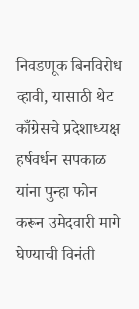निवडणूक बिनविरोध व्हावी, यासाठी थेट काँग्रेसचे प्रदेशाध्यक्ष हर्षवर्धन सपकाळ यांना पुन्हा फोन करून उमेदवारी मागे घेण्याची विनंती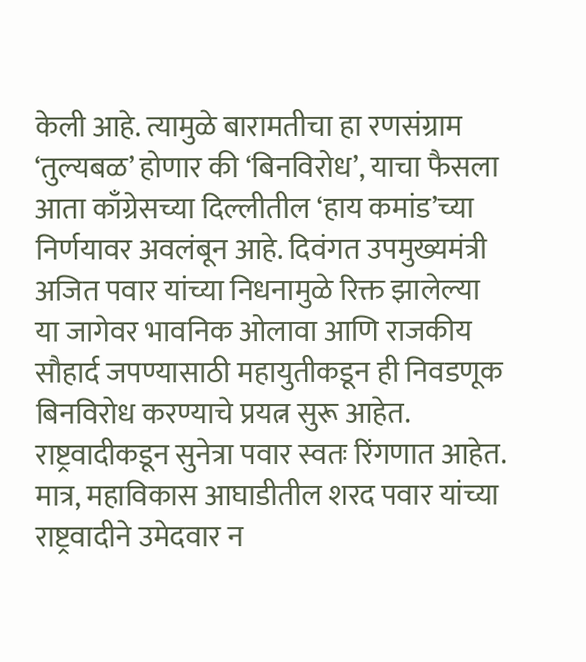केली आहे. त्यामुळे बारामतीचा हा रणसंग्राम ‘तुल्यबळ’ होणार की ‘बिनविरोध’, याचा फैसला आता काँग्रेसच्या दिल्लीतील ‘हाय कमांड’च्या निर्णयावर अवलंबून आहे. दिवंगत उपमुख्यमंत्री अजित पवार यांच्या निधनामुळे रिक्त झालेल्या या जागेवर भावनिक ओलावा आणि राजकीय सौहार्द जपण्यासाठी महायुतीकडून ही निवडणूक बिनविरोध करण्याचे प्रयत्न सुरू आहेत. राष्ट्रवादीकडून सुनेत्रा पवार स्वतः रिंगणात आहेत. मात्र, महाविकास आघाडीतील शरद पवार यांच्या राष्ट्रवादीने उमेदवार न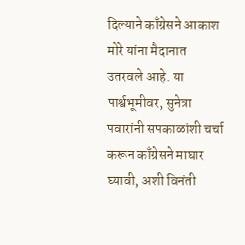दिल्याने काँग्रेसने आकाश मोरे यांना मैदानात उतरवले आहे. या पार्श्वभूमीवर, सुनेत्रा पवारांनी सपकाळांशी चर्चा करून काँग्रेसने माघार घ्यावी, अशी विनंती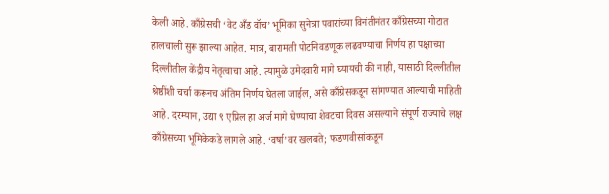केली आहे. काँग्रेसची ‘वेट अँड वॉच’ भूमिका सुनेत्रा पवारांच्या विनंतीनंतर काँग्रेसच्या गोटात हालचाली सुरू झाल्या आहेत. मात्र, बारामती पोटनिवडणूक लढवण्याचा निर्णय हा पक्षाच्या दिल्लीतील केंद्रीय नेतृत्वाचा आहे. त्यामुळे उमेदवारी मागे घ्यायची की नाही, यासाठी दिल्लीतील श्रेष्ठींशी चर्चा करूनच अंतिम निर्णय घेतला जाईल, असे काँग्रेसकडून सांगण्यात आल्याची माहिती आहे. दरम्यान, उद्या ९ एप्रिल हा अर्ज मागे घेण्याचा शेवटचा दिवस असल्याने संपूर्ण राज्याचे लक्ष काँग्रेसच्या भूमिकेकडे लागले आहे. ‘वर्षा’वर खलबते; फडणवीसांकडून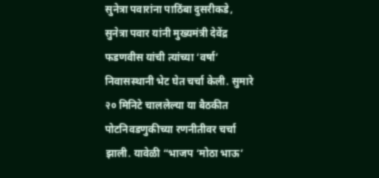सुनेत्रा पवारांना पाठिंबा दुसरीकडे, सुनेत्रा पवार यांनी मुख्यमंत्री देवेंद्र फडणवीस यांची त्यांच्या ‘वर्षा’ निवासस्थानी भेट घेत चर्चा केली. सुमारे २० मिनिटे चाललेल्या या बैठकीत पोटनिवडणुकीच्या रणनीतीवर चर्चा झाली. यावेळी “भाजप ‘मोठा भाऊ’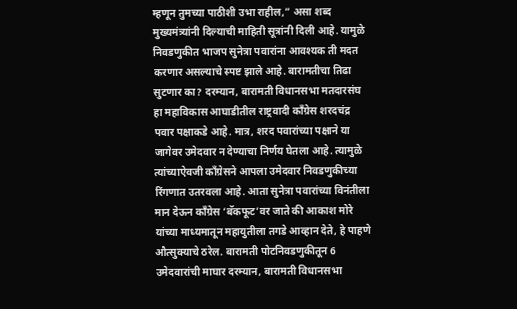म्हणून तुमच्या पाठीशी उभा राहील,” असा शब्द मुख्यमंत्र्यांनी दिल्याची माहिती सूत्रांनी दिली आहे. यामुळे निवडणुकीत भाजप सुनेत्रा पवारांना आवश्यक ती मदत करणार असल्याचे स्पष्ट झाले आहे. बारामतीचा तिढा सुटणार का? दरम्यान, बारामती विधानसभा मतदारसंघ हा महाविकास आघाडीतील राष्ट्रवादी काँग्रेस शरदचंद्र पवार पक्षाकडे आहे. मात्र, शरद पवारांच्या पक्षाने या जागेवर उमेदवार न देण्याचा निर्णय घेतला आहे. त्यामुळे त्यांच्याऐवजी काँग्रेसने आपला उमेदवार निवडणुकीच्या रिंगणात उतरवला आहे. आता सुनेत्रा पवारांच्या विनंतीला मान देऊन काँग्रेस ‘बॅकफूट’वर जाते की आकाश मोरे यांच्या माध्यमातून महायुतीला तगडे आव्हान देते, हे पाहणे औत्सुक्याचे ठरेल. बारामती पोटनिवडणुकीतून 6 उमेदवारांची माघार दरम्यान, बारामती विधानसभा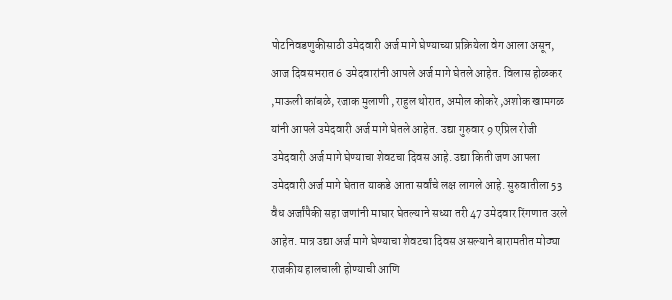पोटनिवडणुकीसाठी उमेदवारी अर्ज मागे घेण्याच्या प्रक्रियेला वेग आला असून, आज दिवसभरात 6 उमेदवारांनी आपले अर्ज मागे घेतले आहेत. विलास होळकर ,माऊली कांबळे, रजाक मुलाणी ,राहुल थोरात, अमोल कोकरे ,अशोक खामगळ यांनी आपले उमेदवारी अर्ज मागे घेतले आहेत. उद्या गुरुवार 9 एप्रिल रोजी उमेदवारी अर्ज मागे घेण्याचा शेवटचा दिवस आहे. उद्या किती जण आपला उमेदवारी अर्ज मागे घेतात याकडे आता सर्वांचे लक्ष लागले आहे. सुरुवातीला 53 वैध अर्जांपैकी सहा जणांनी माघार घेतल्याने सध्या तरी 47 उमेदवार रिंगणात उरले आहेत. मात्र उद्या अर्ज मागे घेण्याचा शेवटचा दिवस असल्याने बारामतीत मोठ्या राजकीय हालचाली होण्याची आणि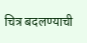चित्र बदलण्याची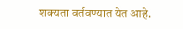शक्यता वर्तवण्यात येत आहे.